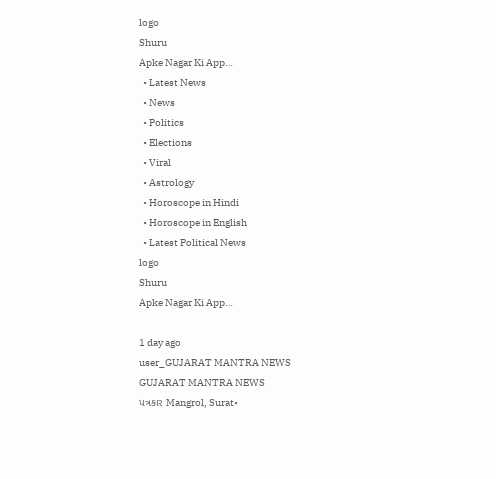logo
Shuru
Apke Nagar Ki App…
  • Latest News
  • News
  • Politics
  • Elections
  • Viral
  • Astrology
  • Horoscope in Hindi
  • Horoscope in English
  • Latest Political News
logo
Shuru
Apke Nagar Ki App…

1 day ago
user_GUJARAT MANTRA NEWS
GUJARAT MANTRA NEWS
પત્રકાર Mangrol, Surat•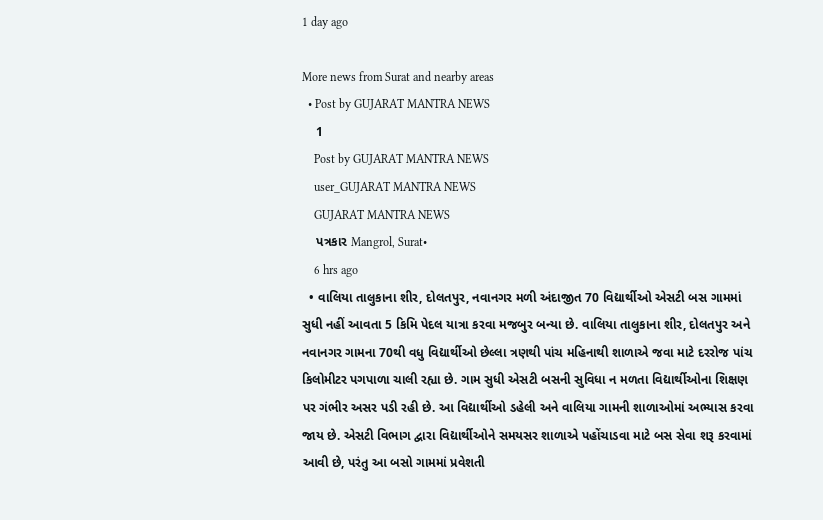1 day ago

More news from Surat and nearby areas
  • Post by GUJARAT MANTRA NEWS
    1
    Post by GUJARAT MANTRA NEWS
    user_GUJARAT MANTRA NEWS
    GUJARAT MANTRA NEWS
    પત્રકાર Mangrol, Surat•
    6 hrs ago
  • વાલિયા તાલુકાના શીર, દોલતપુર, નવાનગર મળી અંદાજીત 70 વિદ્યાર્થીઓ એસટી બસ ગામમાં સુધી નહીં આવતા 5 કિમિ પેદલ યાત્રા કરવા મજબુર બન્યા છે. વાલિયા તાલુકાના શીર, દોલતપુર અને નવાનગર ગામના 70થી વધુ વિદ્યાર્થીઓ છેલ્લા ત્રણથી પાંચ મહિનાથી શાળાએ જવા માટે દરરોજ પાંચ કિલોમીટર પગપાળા ચાલી રહ્યા છે. ગામ સુધી એસટી બસની સુવિધા ન મળતા વિદ્યાર્થીઓના શિક્ષણ પર ગંભીર અસર પડી રહી છે. આ વિદ્યાર્થીઓ ડહેલી અને વાલિયા ગામની શાળાઓમાં અભ્યાસ કરવા જાય છે. એસટી વિભાગ દ્વારા વિદ્યાર્થીઓને સમયસર શાળાએ પહોંચાડવા માટે બસ સેવા શરૂ કરવામાં આવી છે, પરંતુ આ બસો ગામમાં પ્રવેશતી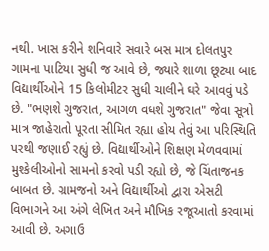નથી. ખાસ કરીને શનિવારે સવારે બસ માત્ર દોલતપુર ગામના પાટિયા સુધી જ આવે છે, જ્યારે શાળા છૂટ્યા બાદ વિદ્યાર્થીઓને 15 કિલોમીટર સુધી ચાલીને ઘરે આવવું પડે છે. "ભણશે ગુજરાત, આગળ વધશે ગુજરાત" જેવા સૂત્રો માત્ર જાહેરાતો પૂરતા સીમિત રહ્યા હોય તેવું આ પરિસ્થિતિ પરથી જણાઈ રહ્યું છે. વિદ્યાર્થીઓને શિક્ષણ મેળવવામાં મુશ્કેલીઓનો સામનો કરવો પડી રહ્યો છે, જે ચિંતાજનક બાબત છે. ગ્રામજનો અને વિદ્યાર્થીઓ દ્વારા એસટી વિભાગને આ અંગે લેખિત અને મૌખિક રજૂઆતો કરવામાં આવી છે. અગાઉ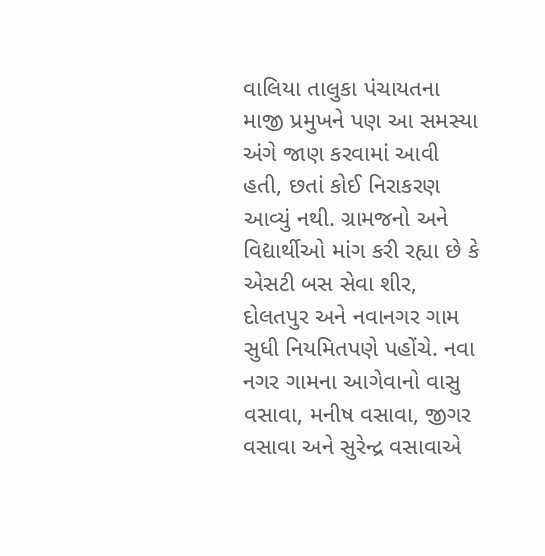વાલિયા તાલુકા પંચાયતના માજી પ્રમુખને પણ આ સમસ્યા અંગે જાણ કરવામાં આવી હતી, છતાં કોઈ નિરાકરણ આવ્યું નથી. ગ્રામજનો અને વિદ્યાર્થીઓ માંગ કરી રહ્યા છે કે એસટી બસ સેવા શીર, દોલતપુર અને નવાનગર ગામ સુધી નિયમિતપણે પહોંચે. નવા નગર ગામના આગેવાનો વાસુ વસાવા, મનીષ વસાવા, જીગર વસાવા અને સુરેન્દ્ર વસાવાએ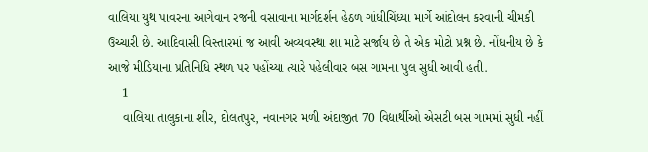વાલિયા યુથ પાવરના આગેવાન રજની વસાવાના માર્ગદર્શન હેઠળ ગાંધીચિંધ્યા માર્ગે આંદોલન કરવાની ચીમકી ઉચ્ચારી છે. આદિવાસી વિસ્તારમાં જ આવી અવ્યવસ્થા શા માટે સર્જાય છે તે એક મોટો પ્રશ્ન છે. નોંધનીય છે કે આજે મીડિયાના પ્રતિનિધિ સ્થળ પર પહોંચ્યા ત્યારે પહેલીવાર બસ ગામના પુલ સુધી આવી હતી.
    1
    વાલિયા તાલુકાના શીર, દોલતપુર, નવાનગર મળી અંદાજીત 70 વિદ્યાર્થીઓ એસટી બસ ગામમાં સુધી નહીં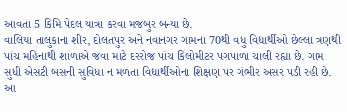આવતા 5 કિમિ પેદલ યાત્રા કરવા મજબુર બન્યા છે.
વાલિયા તાલુકાના શીર, દોલતપુર અને નવાનગર ગામના 70થી વધુ વિદ્યાર્થીઓ છેલ્લા ત્રણથી પાંચ મહિનાથી શાળાએ જવા માટે દરરોજ પાંચ કિલોમીટર પગપાળા ચાલી રહ્યા છે. ગામ સુધી એસટી બસની સુવિધા ન મળતા વિદ્યાર્થીઓના શિક્ષણ પર ગંભીર અસર પડી રહી છે.
આ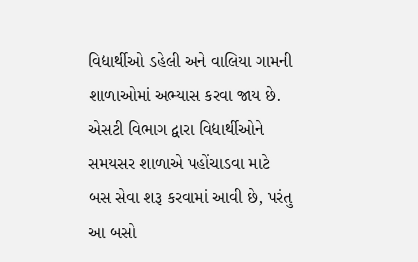વિદ્યાર્થીઓ ડહેલી અને વાલિયા ગામની શાળાઓમાં અભ્યાસ કરવા જાય છે. એસટી વિભાગ દ્વારા વિદ્યાર્થીઓને સમયસર શાળાએ પહોંચાડવા માટે બસ સેવા શરૂ કરવામાં આવી છે, પરંતુ આ બસો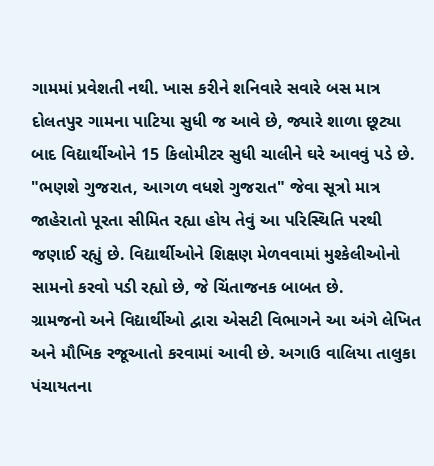ગામમાં પ્રવેશતી નથી. ખાસ કરીને શનિવારે સવારે બસ માત્ર દોલતપુર ગામના પાટિયા સુધી જ આવે છે, જ્યારે શાળા છૂટ્યા બાદ વિદ્યાર્થીઓને 15 કિલોમીટર સુધી ચાલીને ઘરે આવવું પડે છે.
"ભણશે ગુજરાત, આગળ વધશે ગુજરાત" જેવા સૂત્રો માત્ર જાહેરાતો પૂરતા સીમિત રહ્યા હોય તેવું આ પરિસ્થિતિ પરથી જણાઈ રહ્યું છે. વિદ્યાર્થીઓને શિક્ષણ મેળવવામાં મુશ્કેલીઓનો સામનો કરવો પડી રહ્યો છે, જે ચિંતાજનક બાબત છે.
ગ્રામજનો અને વિદ્યાર્થીઓ દ્વારા એસટી વિભાગને આ અંગે લેખિત અને મૌખિક રજૂઆતો કરવામાં આવી છે. અગાઉ વાલિયા તાલુકા પંચાયતના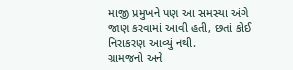માજી પ્રમુખને પણ આ સમસ્યા અંગે જાણ કરવામાં આવી હતી, છતાં કોઈ નિરાકરણ આવ્યું નથી.
ગ્રામજનો અને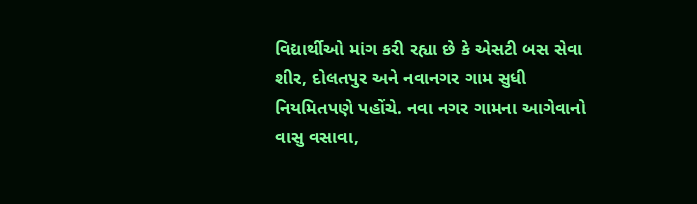વિદ્યાર્થીઓ માંગ કરી રહ્યા છે કે એસટી બસ સેવા શીર, દોલતપુર અને નવાનગર ગામ સુધી નિયમિતપણે પહોંચે. નવા નગર ગામના આગેવાનો વાસુ વસાવા,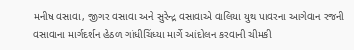મનીષ વસાવા, જીગર વસાવા અને સુરેન્દ્ર વસાવાએ વાલિયા યુથ પાવરના આગેવાન રજની વસાવાના માર્ગદર્શન હેઠળ ગાંધીચિંધ્યા માર્ગે આંદોલન કરવાની ચીમકી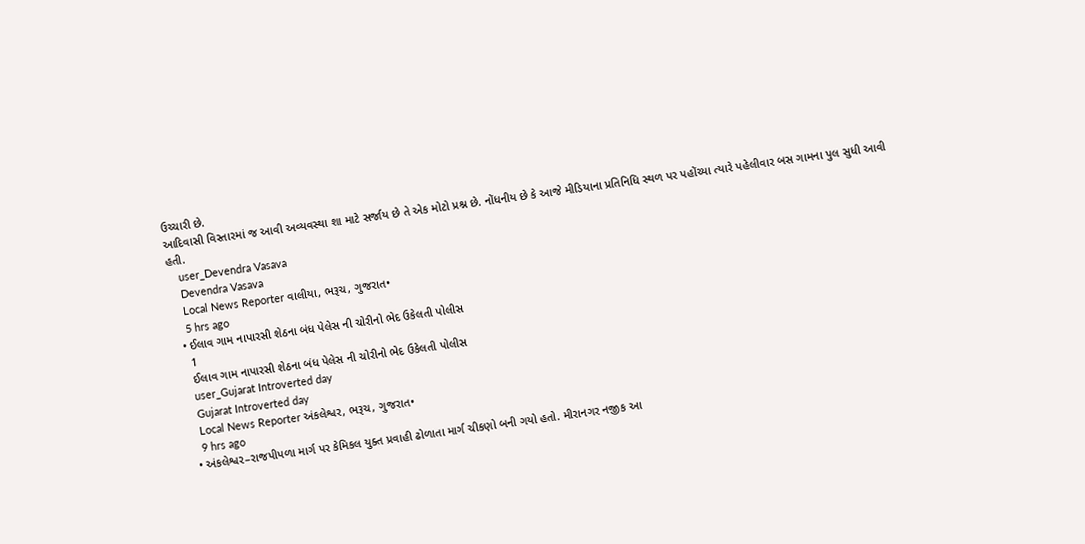ઉચ્ચારી છે.
આદિવાસી વિસ્તારમાં જ આવી અવ્યવસ્થા શા માટે સર્જાય છે તે એક મોટો પ્રશ્ન છે. નોંધનીય છે કે આજે મીડિયાના પ્રતિનિધિ સ્થળ પર પહોંચ્યા ત્યારે પહેલીવાર બસ ગામના પુલ સુધી આવી હતી.
    user_Devendra Vasava
    Devendra Vasava
    Local News Reporter વાલીયા, ભરૂચ, ગુજરાત•
    5 hrs ago
  • ઈલાવ ગામ નાપારસી શેઠના બંધ પેલેસ ની ચોરીનો ભેદ ઉકેલતી પોલીસ
    1
    ઈલાવ ગામ નાપારસી શેઠના બંધ પેલેસ ની ચોરીનો ભેદ ઉકેલતી પોલીસ
    user_Gujarat Introverted day
    Gujarat Introverted day
    Local News Reporter અંકલેશ્વર, ભરૂચ, ગુજરાત•
    9 hrs ago
  • અંકલેશ્વર–રાજપીપળા માર્ગ પર કેમિકલ યુક્ત પ્રવાહી ઢોળાતા માર્ગ ચીકણો બની ગયો હતો. મીરાનગર નજીક આ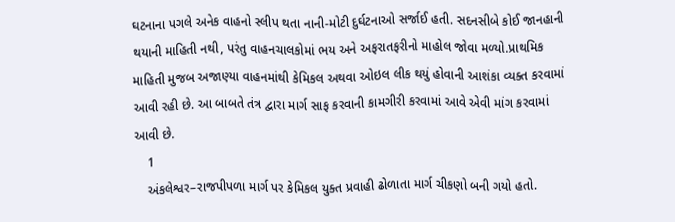ઘટનાના પગલે અનેક વાહનો સ્લીપ થતા નાની-મોટી દુર્ઘટનાઓ સર્જાઈ હતી. સદનસીબે કોઈ જાનહાની થયાની માહિતી નથી, પરંતુ વાહનચાલકોમાં ભય અને અફરાતફરીનો માહોલ જોવા મળ્યો.પ્રાથમિક માહિતી મુજબ અજાણ્યા વાહનમાંથી કેમિકલ અથવા ઓઇલ લીક થયું હોવાની આશંકા વ્યક્ત કરવામાં આવી રહી છે. આ બાબતે તંત્ર દ્વારા માર્ગ સાફ કરવાની કામગીરી કરવામાં આવે એવી માંગ કરવામાં આવી છે.
    1
    અંકલેશ્વર–રાજપીપળા માર્ગ પર કેમિકલ યુક્ત પ્રવાહી ઢોળાતા માર્ગ ચીકણો બની ગયો હતો.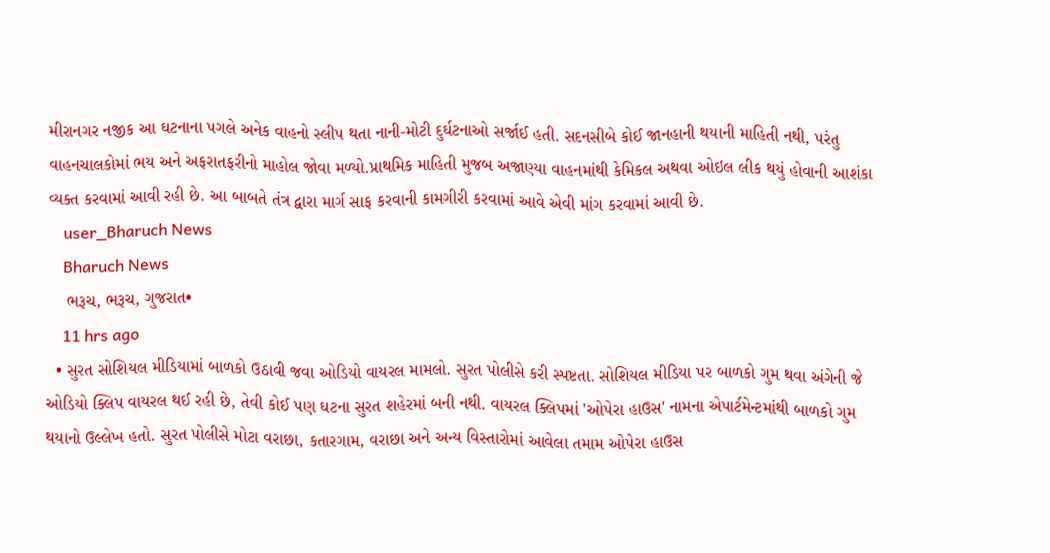મીરાનગર નજીક આ ઘટનાના પગલે અનેક વાહનો સ્લીપ થતા નાની-મોટી દુર્ઘટનાઓ સર્જાઈ હતી. સદનસીબે કોઈ જાનહાની થયાની માહિતી નથી, પરંતુ વાહનચાલકોમાં ભય અને અફરાતફરીનો માહોલ જોવા મળ્યો.પ્રાથમિક માહિતી મુજબ અજાણ્યા વાહનમાંથી કેમિકલ અથવા ઓઇલ લીક થયું હોવાની આશંકા વ્યક્ત કરવામાં આવી રહી છે. આ બાબતે તંત્ર દ્વારા માર્ગ સાફ કરવાની કામગીરી કરવામાં આવે એવી માંગ કરવામાં આવી છે.
    user_Bharuch News
    Bharuch News
    ભરૂચ, ભરૂચ, ગુજરાત•
    11 hrs ago
  • સુરત સોશિયલ મીડિયામાં બાળકો ઉઠાવી જવા ઓડિયો વાયરલ મામલો. સુરત પોલીસે કરી સ્પષ્ટતા. સોશિયલ મીડિયા પર બાળકો ગુમ થવા અંગેની જે ઓડિયો ક્લિપ વાયરલ થઈ રહી છે, તેવી કોઈ પણ ઘટના સુરત શહેરમાં બની નથી. વાયરલ ક્લિપમાં 'ઓપેરા હાઉસ' નામના એપાર્ટમેન્ટમાંથી બાળકો ગુમ થયાનો ઉલ્લેખ હતો. સુરત પોલીસે મોટા વરાછા, કતારગામ, વરાછા અને અન્ય વિસ્તારોમાં આવેલા તમામ ઓપેરા હાઉસ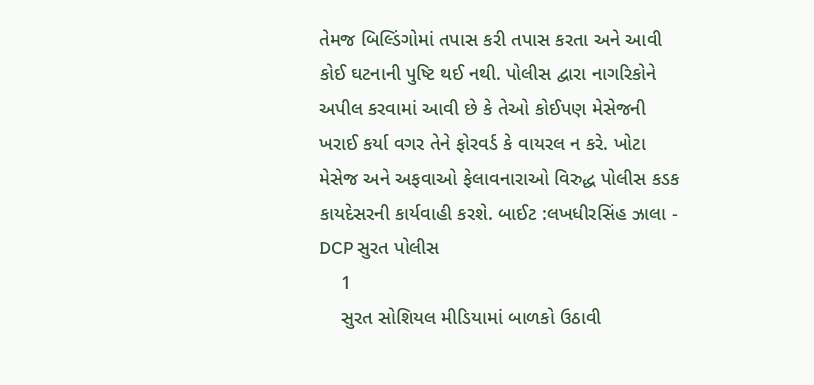તેમજ બિલ્ડિંગોમાં તપાસ કરી તપાસ કરતા અને આવી કોઈ ઘટનાની પુષ્ટિ થઈ નથી. પોલીસ દ્વારા નાગરિકોને અપીલ કરવામાં આવી છે કે તેઓ કોઈપણ મેસેજની ખરાઈ કર્યા વગર તેને ફોરવર્ડ કે વાયરલ ન કરે. ખોટા મેસેજ અને અફવાઓ ફેલાવનારાઓ વિરુદ્ધ પોલીસ કડક કાયદેસરની કાર્યવાહી કરશે. બાઈટ :લખધીરસિંહ ઝાલા - DCP સુરત પોલીસ
    1
    સુરત સોશિયલ મીડિયામાં બાળકો ઉઠાવી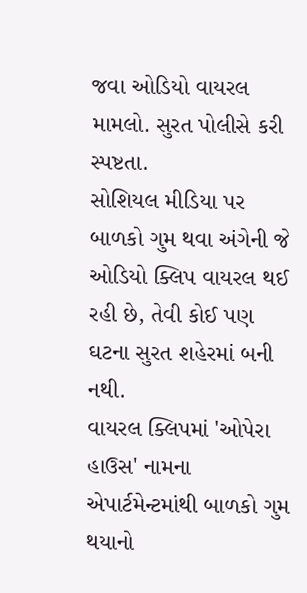જવા ઓડિયો વાયરલ મામલો. સુરત પોલીસે કરી સ્પષ્ટતા.
સોશિયલ મીડિયા પર બાળકો ગુમ થવા અંગેની જે ઓડિયો ક્લિપ વાયરલ થઈ રહી છે, તેવી કોઈ પણ ઘટના સુરત શહેરમાં બની નથી.
વાયરલ ક્લિપમાં 'ઓપેરા હાઉસ' નામના એપાર્ટમેન્ટમાંથી બાળકો ગુમ થયાનો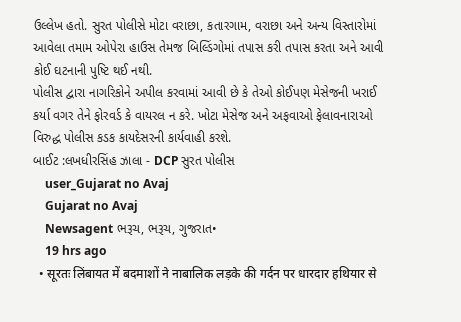ઉલ્લેખ હતો. સુરત પોલીસે મોટા વરાછા, કતારગામ, વરાછા અને અન્ય વિસ્તારોમાં આવેલા તમામ ઓપેરા હાઉસ તેમજ બિલ્ડિંગોમાં તપાસ કરી તપાસ કરતા અને આવી કોઈ ઘટનાની પુષ્ટિ થઈ નથી.
પોલીસ દ્વારા નાગરિકોને અપીલ કરવામાં આવી છે કે તેઓ કોઈપણ મેસેજની ખરાઈ કર્યા વગર તેને ફોરવર્ડ કે વાયરલ ન કરે. ખોટા મેસેજ અને અફવાઓ ફેલાવનારાઓ વિરુદ્ધ પોલીસ કડક કાયદેસરની કાર્યવાહી કરશે.
બાઈટ :લખધીરસિંહ ઝાલા - DCP સુરત પોલીસ
    user_Gujarat no Avaj
    Gujarat no Avaj
    Newsagent ભરૂચ, ભરૂચ, ગુજરાત•
    19 hrs ago
  • सूरतः लिंबायत में बदमाशों ने नाबालिक लड़के की गर्दन पर धारदार हथियार से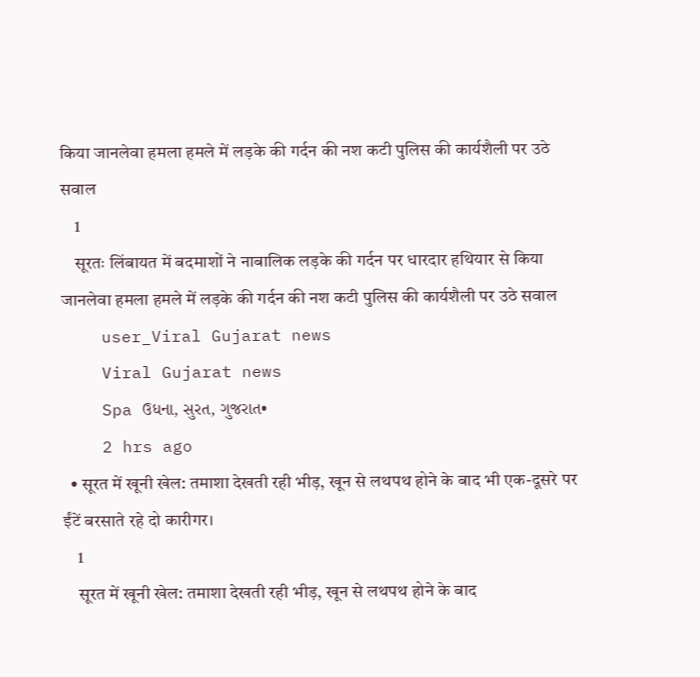किया जानलेवा हमला हमले में लड़के की गर्दन की नश कटी पुलिस की कार्यशैली पर उठे सवाल
    1
    सूरतः लिंबायत में बदमाशों ने नाबालिक लड़के की गर्दन पर धारदार हथियार से किया जानलेवा हमला हमले में लड़के की गर्दन की नश कटी पुलिस की कार्यशैली पर उठे सवाल
    user_Viral Gujarat news
    Viral Gujarat news
    Spa ઉધના, સુરત, ગુજરાત•
    2 hrs ago
  • सूरत में खूनी खेल: तमाशा देखती रही भीड़, खून से लथपथ होने के बाद भी एक-दूसरे पर ईंटें बरसाते रहे दो कारीगर।
    1
    सूरत में खूनी खेल: तमाशा देखती रही भीड़, खून से लथपथ होने के बाद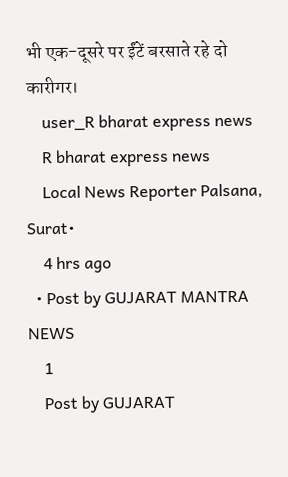भी एक-दूसरे पर ईंटें बरसाते रहे दो कारीगर।
    user_R bharat express news
    R bharat express news
    Local News Reporter Palsana, Surat•
    4 hrs ago
  • Post by GUJARAT MANTRA NEWS
    1
    Post by GUJARAT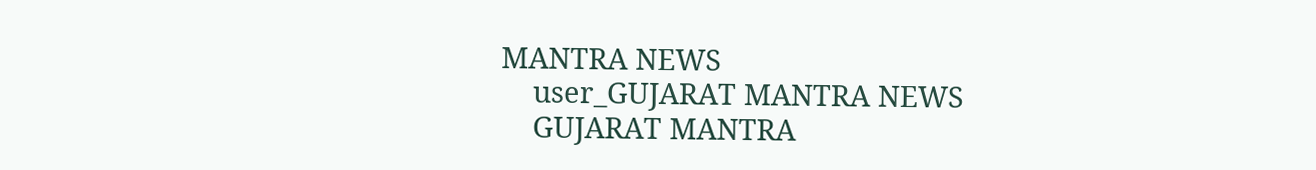MANTRA NEWS
    user_GUJARAT MANTRA NEWS
    GUJARAT MANTRA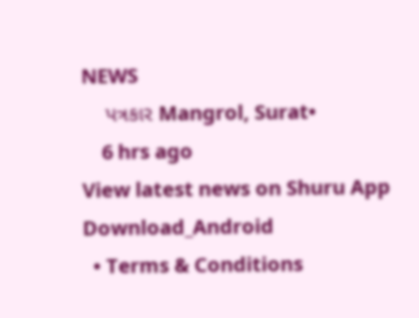NEWS
    પત્રકાર Mangrol, Surat•
    6 hrs ago
View latest news on Shuru App
Download_Android
  • Terms & Conditions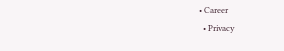• Career
  • Privacy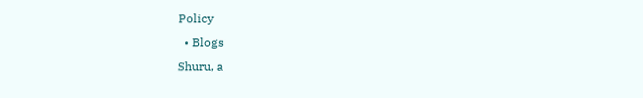Policy
  • Blogs
Shuru, a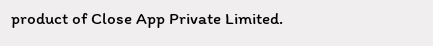product of Close App Private Limited.